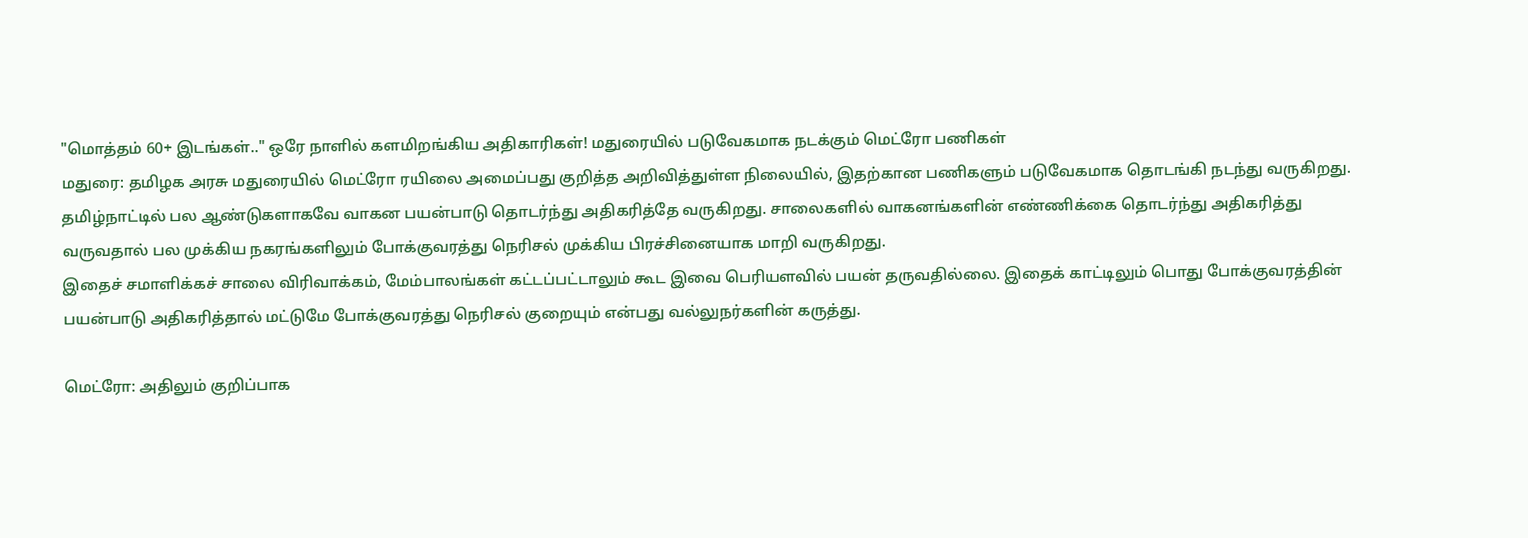"மொத்தம் 60+ இடங்கள்.." ஒரே நாளில் களமிறங்கிய அதிகாரிகள்! மதுரையில் படுவேகமாக நடக்கும் மெட்ரோ பணிகள்
மதுரை: தமிழக அரசு மதுரையில் மெட்ரோ ரயிலை அமைப்பது குறித்த அறிவித்துள்ள நிலையில், இதற்கான பணிகளும் படுவேகமாக தொடங்கி நடந்து வருகிறது.
தமிழ்நாட்டில் பல ஆண்டுகளாகவே வாகன பயன்பாடு தொடர்ந்து அதிகரித்தே வருகிறது. சாலைகளில் வாகனங்களின் எண்ணிக்கை தொடர்ந்து அதிகரித்து வருவதால் பல முக்கிய நகரங்களிலும் போக்குவரத்து நெரிசல் முக்கிய பிரச்சினையாக மாறி வருகிறது.
இதைச் சமாளிக்கச் சாலை விரிவாக்கம், மேம்பாலங்கள் கட்டப்பட்டாலும் கூட இவை பெரியளவில் பயன் தருவதில்லை. இதைக் காட்டிலும் பொது போக்குவரத்தின் பயன்பாடு அதிகரித்தால் மட்டுமே போக்குவரத்து நெரிசல் குறையும் என்பது வல்லுநர்களின் கருத்து.

மெட்ரோ: அதிலும் குறிப்பாக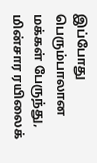இப்போது பெரும்பாலான மக்கள் பேருந்து, மின்சார ரயிலைக்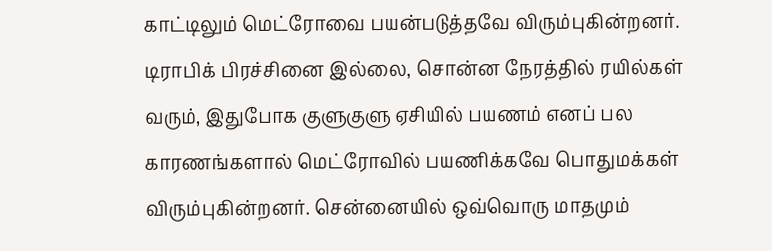காட்டிலும் மெட்ரோவை பயன்படுத்தவே விரும்புகின்றனர். டிராபிக் பிரச்சினை இல்லை, சொன்ன நேரத்தில் ரயில்கள் வரும், இதுபோக குளுகுளு ஏசியில் பயணம் எனப் பல காரணங்களால் மெட்ரோவில் பயணிக்கவே பொதுமக்கள் விரும்புகின்றனர். சென்னையில் ஒவ்வொரு மாதமும்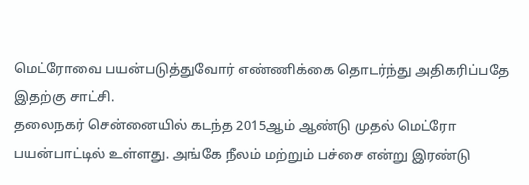மெட்ரோவை பயன்படுத்துவோர் எண்ணிக்கை தொடர்ந்து அதிகரிப்பதே இதற்கு சாட்சி.
தலைநகர் சென்னையில் கடந்த 2015ஆம் ஆண்டு முதல் மெட்ரோ பயன்பாட்டில் உள்ளது. அங்கே நீலம் மற்றும் பச்சை என்று இரண்டு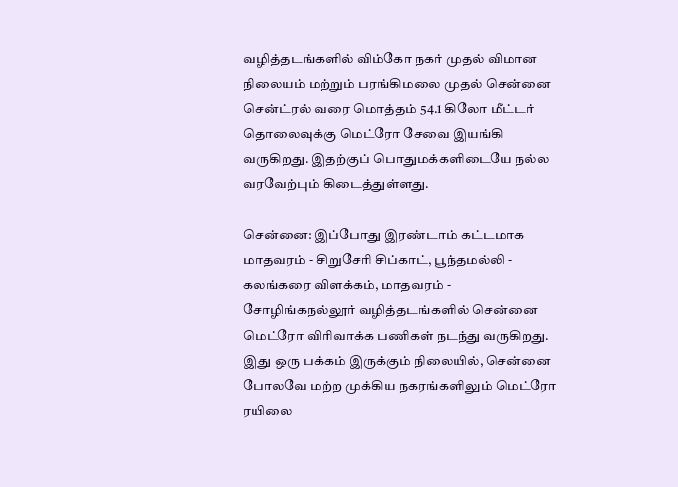வழித்தடங்களில் விம்கோ நகர் முதல் விமான நிலையம் மற்றும் பரங்கிமலை முதல் சென்னை சென்ட்ரல் வரை மொத்தம் 54.1 கிலோ மீட்டர் தொலைவுக்கு மெட்ரோ சேவை இயங்கி வருகிறது. இதற்குப் பொதுமக்களிடையே நல்ல வரவேற்பும் கிடைத்துள்ளது.

சென்னை: இப்போது இரண்டாம் கட்டமாக மாதவரம் - சிறுசேரி சிப்காட், பூந்தமல்லி - கலங்கரை விளக்கம், மாதவரம் - சோழிங்கநல்லூர் வழித்தடங்களில் சென்னை மெட்ரோ விரிவாக்க பணிகள் நடந்து வருகிறது. இது ஒரு பக்கம் இருக்கும் நிலையில், சென்னை போலவே மற்ற முக்கிய நகரங்களிலும் மெட்ரோ ரயிலை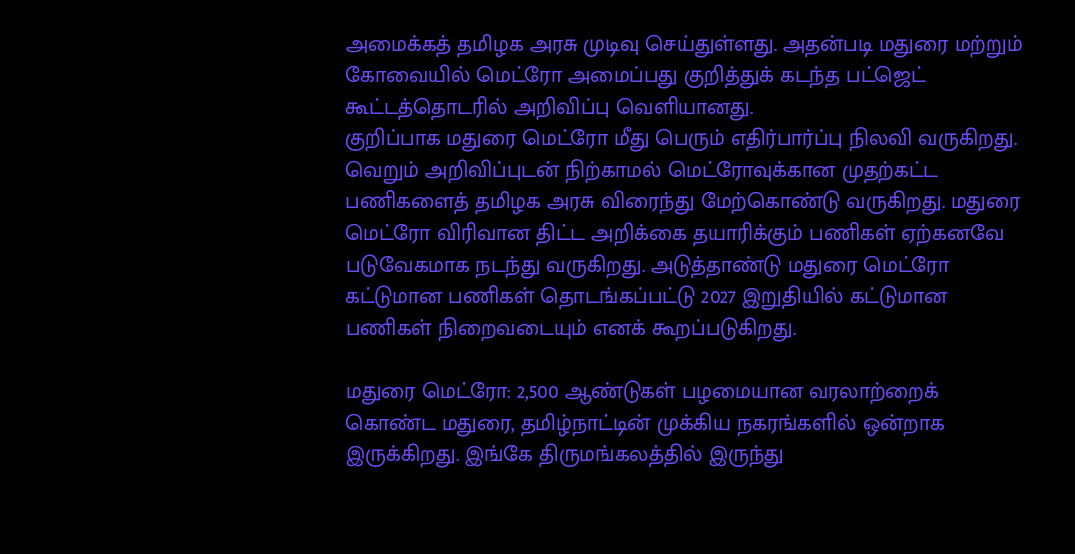அமைக்கத் தமிழக அரசு முடிவு செய்துள்ளது. அதன்படி மதுரை மற்றும் கோவையில் மெட்ரோ அமைப்பது குறித்துக் கடந்த பட்ஜெட் கூட்டத்தொடரில் அறிவிப்பு வெளியானது.
குறிப்பாக மதுரை மெட்ரோ மீது பெரும் எதிர்பார்ப்பு நிலவி வருகிறது. வெறும் அறிவிப்புடன் நிற்காமல் மெட்ரோவுக்கான முதற்கட்ட பணிகளைத் தமிழக அரசு விரைந்து மேற்கொண்டு வருகிறது. மதுரை மெட்ரோ விரிவான திட்ட அறிக்கை தயாரிக்கும் பணிகள் ஏற்கனவே படுவேகமாக நடந்து வருகிறது. அடுத்தாண்டு மதுரை மெட்ரோ கட்டுமான பணிகள் தொடங்கப்பட்டு 2027 இறுதியில் கட்டுமான பணிகள் நிறைவடையும் எனக் கூறப்படுகிறது.

மதுரை மெட்ரோ: 2,500 ஆண்டுகள் பழமையான வரலாற்றைக் கொண்ட மதுரை, தமிழ்நாட்டின் முக்கிய நகரங்களில் ஒன்றாக இருக்கிறது. இங்கே திருமங்கலத்தில் இருந்து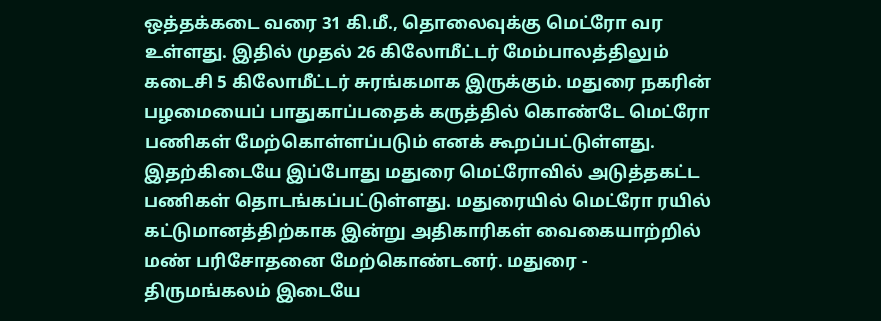ஒத்தக்கடை வரை 31 கி.மீ., தொலைவுக்கு மெட்ரோ வர உள்ளது. இதில் முதல் 26 கிலோமீட்டர் மேம்பாலத்திலும் கடைசி 5 கிலோமீட்டர் சுரங்கமாக இருக்கும். மதுரை நகரின் பழமையைப் பாதுகாப்பதைக் கருத்தில் கொண்டே மெட்ரோ பணிகள் மேற்கொள்ளப்படும் எனக் கூறப்பட்டுள்ளது.
இதற்கிடையே இப்போது மதுரை மெட்ரோவில் அடுத்தகட்ட பணிகள் தொடங்கப்பட்டுள்ளது. மதுரையில் மெட்ரோ ரயில் கட்டுமானத்திற்காக இன்று அதிகாரிகள் வைகையாற்றில் மண் பரிசோதனை மேற்கொண்டனர். மதுரை - திருமங்கலம் இடையே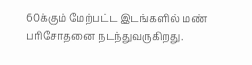60க்கும் மேற்பட்ட இடங்களில் மண் பரிசோதனை நடந்துவருகிறது.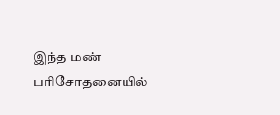இந்த மண் பரிசோதனையில்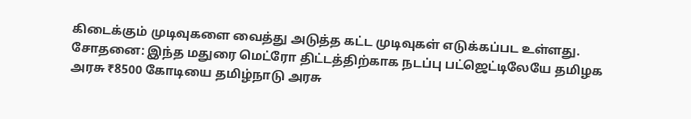கிடைக்கும் முடிவுகளை வைத்து அடுத்த கட்ட முடிவுகள் எடுக்கப்பட உள்ளது.
சோதனை: இந்த மதுரை மெட்ரோ திட்டத்திற்காக நடப்பு பட்ஜெட்டிலேயே தமிழக அரசு ₹8500 கோடியை தமிழ்நாடு அரசு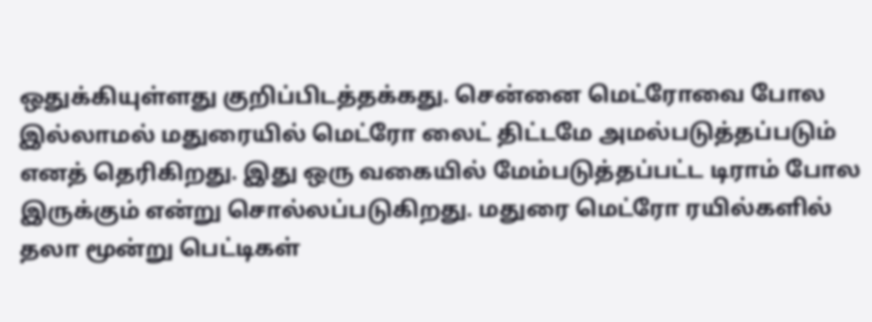ஒதுக்கியுள்ளது குறிப்பிடத்தக்கது. சென்னை மெட்ரோவை போல இல்லாமல் மதுரையில் மெட்ரோ லைட் திட்டமே அமல்படுத்தப்படும் எனத் தெரிகிறது. இது ஒரு வகையில் மேம்படுத்தப்பட்ட டிராம் போல இருக்கும் என்று சொல்லப்படுகிறது. மதுரை மெட்ரோ ரயில்களில் தலா மூன்று பெட்டிகள்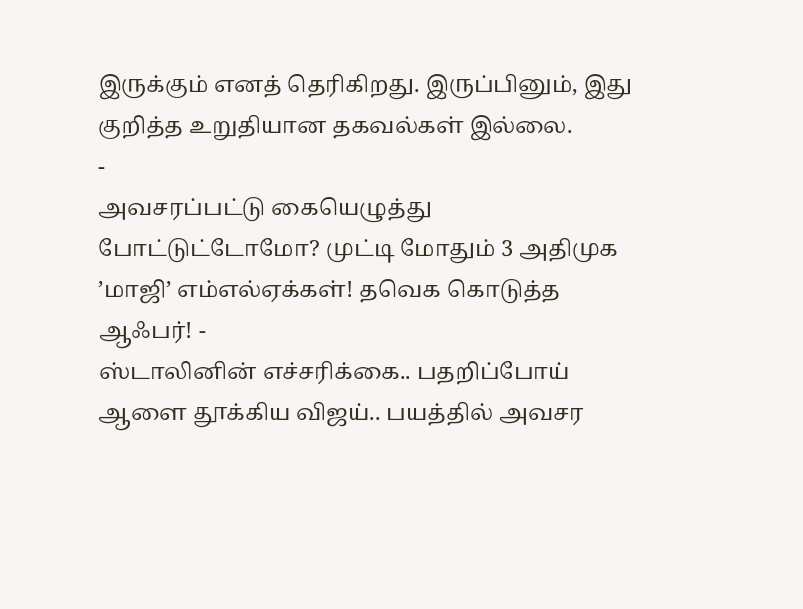இருக்கும் எனத் தெரிகிறது. இருப்பினும், இது குறித்த உறுதியான தகவல்கள் இல்லை.
-
அவசரப்பட்டு கையெழுத்து போட்டுட்டோமோ? முட்டி மோதும் 3 அதிமுக ’மாஜி’ எம்எல்ஏக்கள்! தவெக கொடுத்த ஆஃபர்! -
ஸ்டாலினின் எச்சரிக்கை.. பதறிப்போய் ஆளை தூக்கிய விஜய்.. பயத்தில் அவசர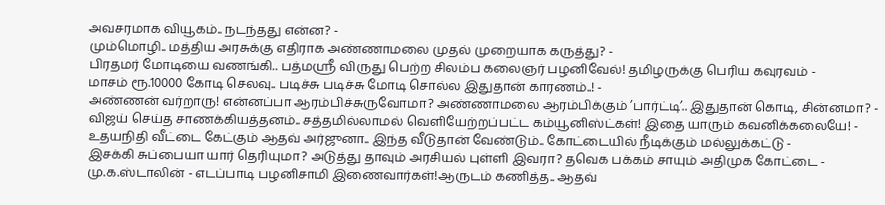அவசரமாக வியூகம்.. நடந்தது என்ன? -
மும்மொழி.. மத்திய அரசுக்கு எதிராக அண்ணாமலை முதல் முறையாக கருத்து? -
பிரதமர் மோடியை வணங்கி.. பத்மஸ்ரீ விருது பெற்ற சிலம்ப கலைஞர் பழனிவேல்! தமிழருக்கு பெரிய கவுரவம் -
மாசம் ரூ.10000 கோடி செலவு.. படிச்சு படிச்சு மோடி சொல்ல இதுதான் காரணம்..! -
அண்ணன் வர்றாரு! என்னப்பா ஆரம்பிச்சுருவோமா? அண்ணாமலை ஆரம்பிக்கும் ’பார்ட்டி’.. இதுதான் கொடி, சின்னமா? -
விஜய் செய்த சாணக்கியத்தனம்.. சத்தமில்லாமல் வெளியேற்றப்பட்ட கம்யூனிஸ்ட்கள்! இதை யாரும் கவனிக்கலையே! -
உதயநிதி வீட்டை கேட்கும் ஆதவ் அர்ஜுனா.. இந்த வீடுதான் வேண்டும்.. கோட்டையில் நீடிக்கும் மல்லுக்கட்டு -
இசக்கி சுப்பையா யார் தெரியுமா? அடுத்து தாவும் அரசியல் புள்ளி இவரா? தவெக பக்கம் சாயும் அதிமுக கோட்டை -
மு.க.ஸ்டாலின் - எடப்பாடி பழனிசாமி இணைவார்கள்!ஆருடம் கணித்த.. ஆதவ்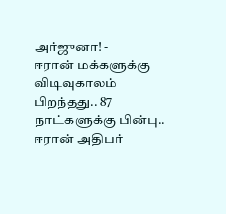அர்ஜுனா! -
ஈரான் மக்களுக்கு விடிவுகாலம் பிறந்தது.. 87 நாட்களுக்கு பின்பு.. ஈரான் அதிபர்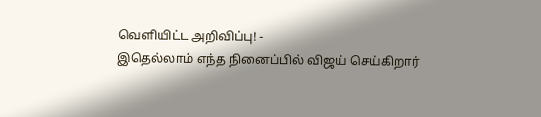வெளியிட்ட அறிவிப்பு! -
இதெல்லாம் எந்த நினைப்பில் விஜய் செய்கிறார்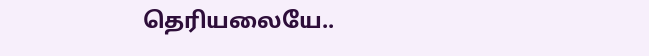தெரியலையே..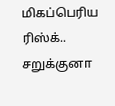மிகப்பெரிய ரிஸ்க்.. சறுக்குனா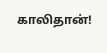காலிதான்!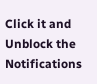Click it and Unblock the Notifications